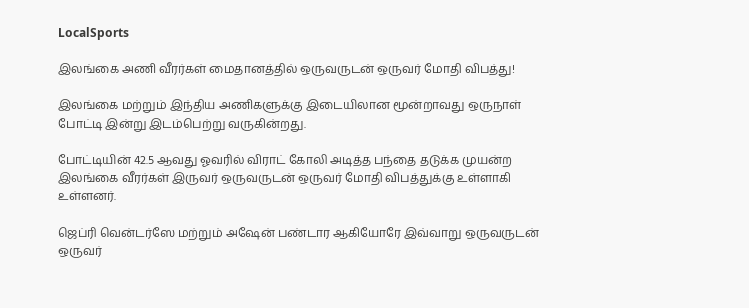LocalSports

இலங்கை அணி வீரர்கள் மைதானத்தில் ஒருவருடன் ஒருவர் மோதி விபத்து!

இலங்கை மற்றும் இந்திய அணிகளுக்கு இடையிலான மூன்றாவது ஒருநாள் போட்டி இன்று இடம்பெற்று வருகின்றது.

போட்டியின் 42.5 ஆவது ஓவரில் விராட் கோலி அடித்த பந்தை தடுக்க முயன்ற இலங்கை வீரர்கள் இருவர் ஒருவருடன் ஒருவர் மோதி விபத்துக்கு உள்ளாகி உள்ளனர்.

ஜெப்ரி வென்டர்ஸே மற்றும் அஷேன் பண்டார ஆகியோரே இவ்வாறு ஒருவருடன் ஒருவர்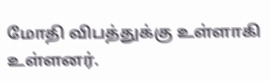மோதி விபத்துக்கு உள்ளாகி உள்ளனர்.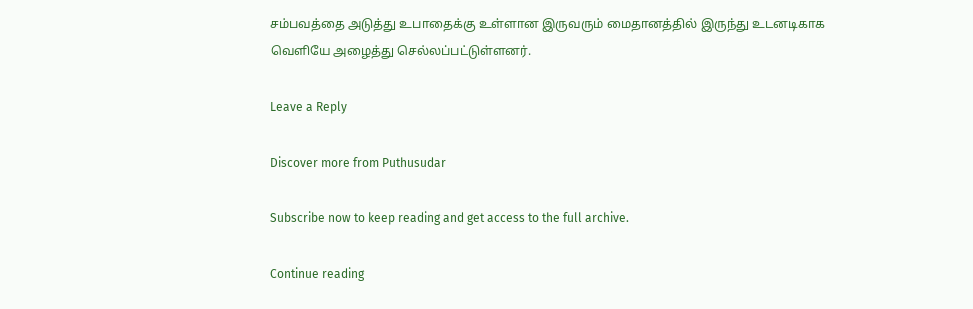சம்பவத்தை அடுத்து உபாதைக்கு உள்ளான இருவரும் மைதானத்தில் இருந்து உடனடிகாக வௌியே அழைத்து செல்லப்பட்டுள்ளனர்.

Leave a Reply

Discover more from Puthusudar

Subscribe now to keep reading and get access to the full archive.

Continue reading